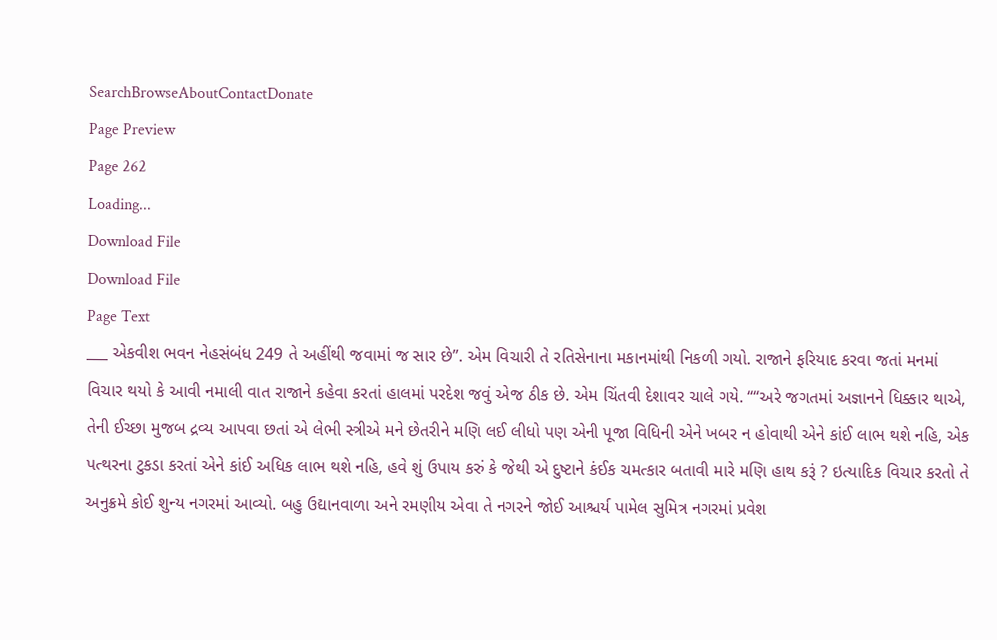SearchBrowseAboutContactDonate
Page Preview
Page 262
Loading...
Download File
Download File
Page Text
___ એકવીશ ભવન નેહસંબંધ 249 તે અહીંથી જવામાં જ સાર છે”. એમ વિચારી તે રતિસેનાના મકાનમાંથી નિકળી ગયો. રાજાને ફરિયાદ કરવા જતાં મનમાં વિચાર થયો કે આવી નમાલી વાત રાજાને કહેવા કરતાં હાલમાં પરદેશ જવું એજ ઠીક છે. એમ ચિંતવી દેશાવર ચાલે ગયે. ““અરે જગતમાં અજ્ઞાનને ધિક્કાર થાએ, તેની ઈચ્છા મુજબ દ્રવ્ય આપવા છતાં એ લેભી સ્ત્રીએ મને છેતરીને મણિ લઈ લીધો પણ એની પૂજા વિધિની એને ખબર ન હોવાથી એને કાંઈ લાભ થશે નહિ, એક પત્થરના ટુકડા કરતાં એને કાંઈ અધિક લાભ થશે નહિ, હવે શું ઉપાય કરું કે જેથી એ દુષ્ટાને કંઈક ચમત્કાર બતાવી મારે મણિ હાથ કરૂં ? ઇત્યાદિક વિચાર કરતો તે અનુક્રમે કોઈ શુન્ય નગરમાં આવ્યો. બહુ ઉદ્યાનવાળા અને રમણીય એવા તે નગરને જોઈ આશ્ચર્ય પામેલ સુમિત્ર નગરમાં પ્રવેશ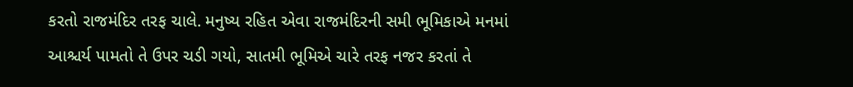કરતો રાજમંદિર તરફ ચાલે. મનુષ્ય રહિત એવા રાજમંદિરની સમી ભૂમિકાએ મનમાં આશ્ચર્ય પામતો તે ઉપર ચડી ગયો, સાતમી ભૂમિએ ચારે તરફ નજર કરતાં તે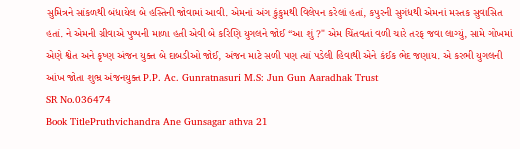સુમિત્રને સાંકળથી બંધાયેલ બે હસ્તિની જોવામાં આવી. એમનાં અંગ કુંકુમથી વિલેપન કરેલાં હતાં, કપુરની સુગંધથી એમનાં મસ્તક સુવાસિત હતાં. ને એમની ગ્રીવાએ પુષ્પની માળા હતી એવી બે કરિણિ યુગલને જોઈ “આ શું ?" એમ ચિંતવતાં વળી ચારે તરફ જવા લાગ્યું, સામે ગોખમાં એણે શ્વેત અને કૃષ્ણ અંજન યુક્ત બે દાબડીઓ જોઈ, અંજન માટે સળી પણ ત્યાં પડેલી હિવાથી એને કંઈક ભેદ જણાય. એ કરભી યુગલની આંખ જોતા શુભ્ર અંજનયુક્ત P.P. Ac. Gunratnasuri M.S: Jun Gun Aaradhak Trust
SR No.036474
Book TitlePruthvichandra Ane Gunsagar athva 21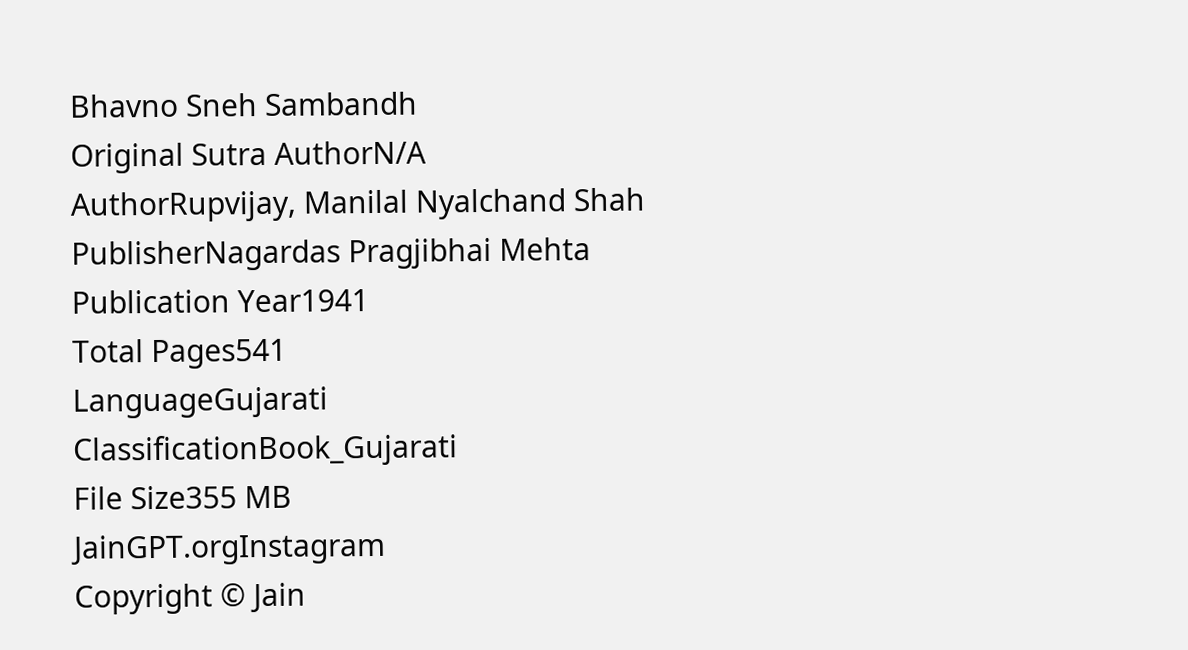Bhavno Sneh Sambandh
Original Sutra AuthorN/A
AuthorRupvijay, Manilal Nyalchand Shah
PublisherNagardas Pragjibhai Mehta
Publication Year1941
Total Pages541
LanguageGujarati
ClassificationBook_Gujarati
File Size355 MB
JainGPT.orgInstagram
Copyright © Jain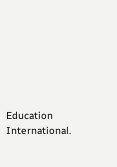Education International.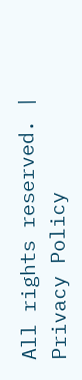All rights reserved. | Privacy Policy